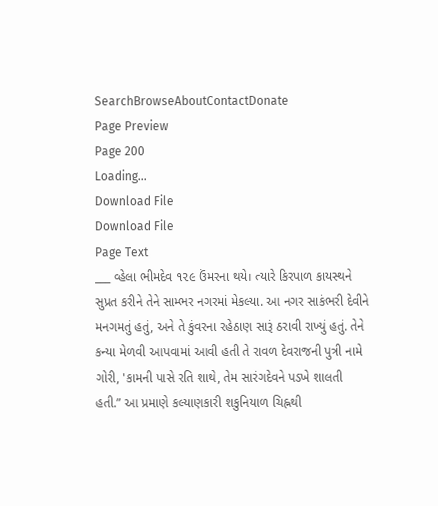SearchBrowseAboutContactDonate
Page Preview
Page 200
Loading...
Download File
Download File
Page Text
___ વ્હેલા ભીમદેવ ૧૨૯ ઉંમરના થયે। ત્યારે કિરપાળ કાયસ્થને સુપ્રત કરીને તેને સામ્ભર નગરમાં મેકલ્યા. આ નગર સાકંભરી દેવીને મનગમતું હતું, અને તે કુંવરના રહેઠાણ સારૂં ઠરાવી રાખ્યું હતું. તેને કન્યા મેળવી આપવામાં આવી હતી તે રાવળ દેવરાજની પુત્રી નામે ગોરી, 'કામની પાસે રતિ શાથે, તેમ સારંગદેવને પડખે શાલતી હતી.” આ પ્રમાણે કલ્યાણકારી શકુનિયાળ ચિહ્નથી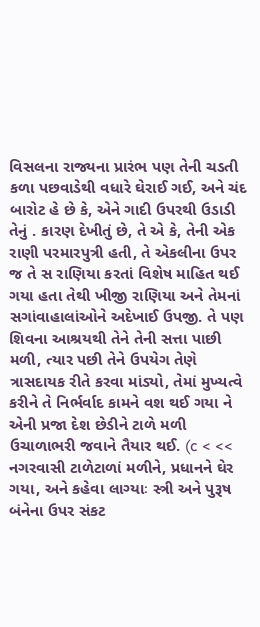વિસલના રાજ્યના પ્રારંભ પણ તેની ચડતી કળા પછવાડેથી વધારે ઘેરાઈ ગઈ, અને ચંદ બારોટ હે છે કે, એને ગાદી ઉપરથી ઉડાડી તેનું . કારણ દેખીતું છે, તે એ કે, તેની એક રાણી પરમારપુત્રી હતી, તે એકલીના ઉપર જ તે સ રાણિયા કરતાં વિશેષ માહિત થઈ ગયા હતા તેથી ખીજી રાણિયા અને તેમનાં સગાંવાહાલાંઓને અદેખાઈ ઉપજી. તે પણ શિવના આશ્રયથી તેને તેની સત્તા પાછી મળી, ત્યાર પછી તેને ઉપયેગ તેણે ત્રાસદાયક રીતે કરવા માંડ્યો, તેમાં મુખ્યત્વે કરીને તે નિર્ભર્વાદ કામને વશ થઈ ગયા ને એની પ્રજા દેશ છેડીને ટાળે મળી ઉચાળાભરી જવાને તૈયાર થઈ. (c < << નગરવાસી ટાળેટાળાં મળીને, પ્રધાનને ઘેર ગયા, અને કહેવા લાગ્યાઃ સ્ત્રી અને પુરૂષ બંનેના ઉપર સંકટ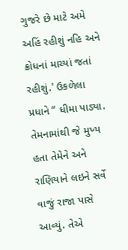ગુજરે છે માટે અમે અહિં રહીશું નહિ અને ક્રોધનાં માચ્યાં જતાં રહીશું.' ઉકળેલા પ્રધાને “ ધીમા પાડ્યા. તેમનામાંથી જે મુખ્ય હતા તેમેને અને રાણિયાને લઇને સર્વે વાજું રાજા પાસે આવ્યું. તેએ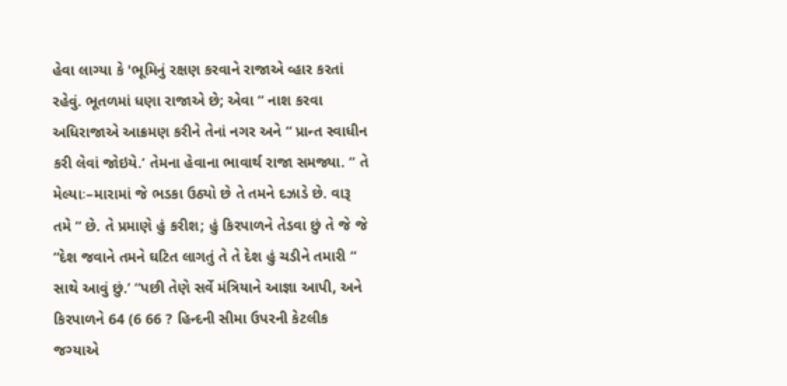હેવા લાગ્યા કે 'ભૂમિનું રક્ષણ કરવાને રાજાએ વ્હાર કરતાં રહેવું. ભૂતળમાં ધણા રાજાએ છે; એવા “ નાશ કરવા અધિરાજાએ આક્રમણ કરીને તેનાં નગર અને “ પ્રાન્ત સ્વાધીન કરી લેવાં જોઇયે.’ તેમના હેવાના ભાવાર્થ રાજા સમજ્યા. “ તે મેલ્યાઃ–મારામાં જે ભડકા ઉઠ્યો છે તે તમને દઝાડે છે. વારૂ તમે “ છે. તે પ્રમાણે હું કરીશ; હું કિરપાળને તેડવા છું તે જે જે “દેશ જવાને તમને ઘટિત લાગતું તે તે દેશ હું ચડીને તમારી “ સાથે આવું છું.’ “પછી તેણે સર્વે મંત્રિયાને આજ્ઞા આપી, અને કિરપાળને 64 (6 66 ? હિન્દની સીમા ઉપરની કેટલીક જગ્યાએ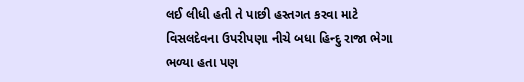લઈ લીધી હતી તે પાછી હસ્તગત કરવા માટે વિસલદેવના ઉપરીપણા નીચે બધા હિન્દુ રાજા ભેગા ભળ્યા હતા પણ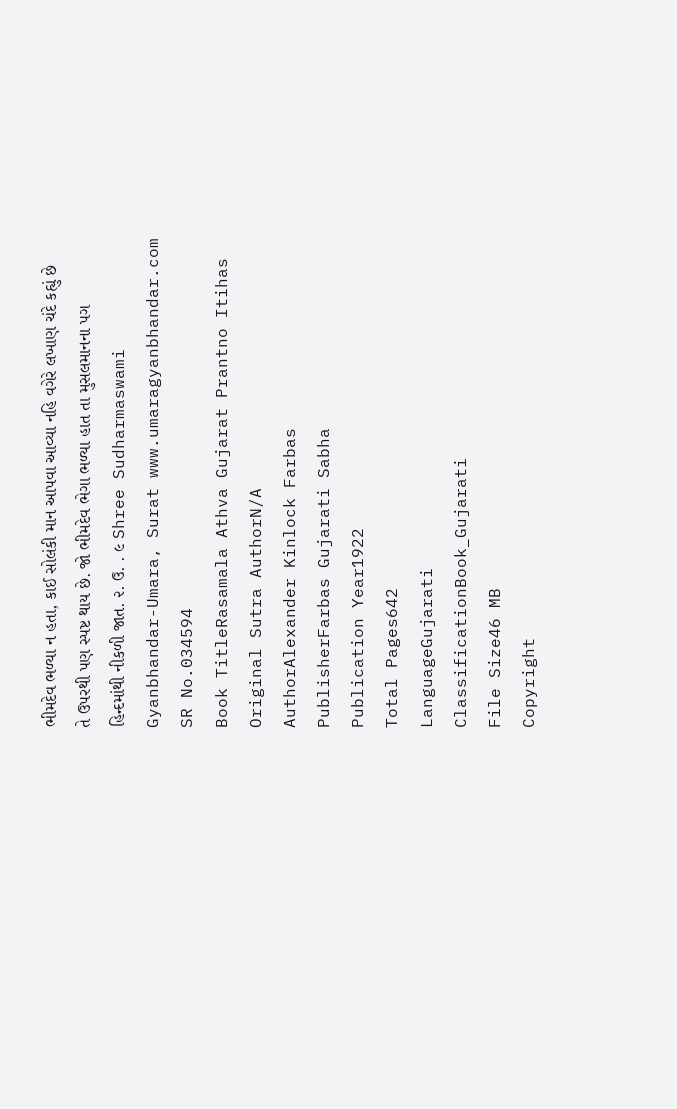ભીમદેવ ભળ્યા ન હતા, કાઈ સોલંકી માન આપવા આવ્યા નહિ વગેરે લખાણ ચંદે કહ્યું છે તે ઉપરથી પણ સ્પષ્ટ થાય છે. જો ભીમદેવ ભેગા ભળ્યા હાત તા મુસલમાનના પગ હિન્દમાંથી નીકળી જાત. ૨. ઉ. . ૯ Shree Sudharmaswami Gyanbhandar-Umara, Surat www.umaragyanbhandar.com
SR No.034594
Book TitleRasamala Athva Gujarat Prantno Itihas
Original Sutra AuthorN/A
AuthorAlexander Kinlock Farbas
PublisherFarbas Gujarati Sabha
Publication Year1922
Total Pages642
LanguageGujarati
ClassificationBook_Gujarati
File Size46 MB
Copyright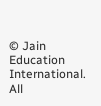© Jain Education International. All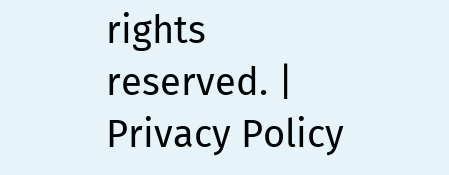rights reserved. | Privacy Policy